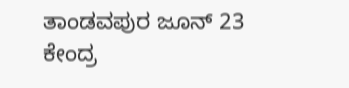ತಾಂಡವಪುರ ಜೂನ್ 23 ಕೇಂದ್ರ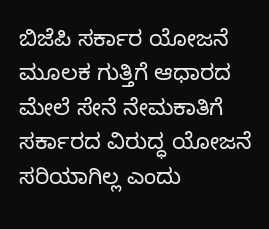ಬಿಜೆಪಿ ಸರ್ಕಾರ ಯೋಜನೆ ಮೂಲಕ ಗುತ್ತಿಗೆ ಆಧಾರದ ಮೇಲೆ ಸೇನೆ ನೇಮಕಾತಿಗೆ ಸರ್ಕಾರದ ವಿರುದ್ಧ ಯೋಜನೆ ಸರಿಯಾಗಿಲ್ಲ ಎಂದು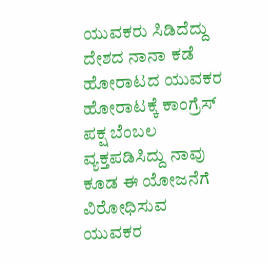ಯುವಕರು ಸಿಡಿದೆದ್ದು ದೇಶದ ನಾನಾ ಕಡೆ ಹೋರಾಟದ ಯುವಕರ ಹೋರಾಟಕ್ಕೆ ಕಾಂಗ್ರೆಸ್ ಪಕ್ಷ ಬೆಂಬಲ ವ್ಯಕ್ತಪಡಿಸಿದ್ದು ನಾವು ಕೂಡ ಈ ಯೋಜನೆಗೆ ವಿರೋಧಿಸುವ ಯುವಕರ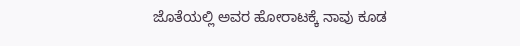ಜೊತೆಯಲ್ಲಿ ಅವರ ಹೋರಾಟಕ್ಕೆ ನಾವು ಕೂಡ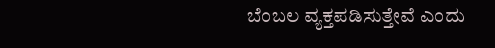ಬೆಂಬಲ ವ್ಯಕ್ತಪಡಿಸುತ್ತೇವೆ ಎಂದು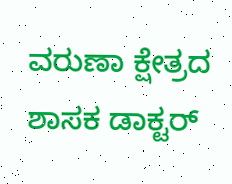ವರುಣಾ ಕ್ಷೇತ್ರದ ಶಾಸಕ ಡಾಕ್ಟರ್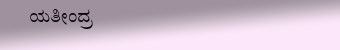ಯತೀಂದ್ರ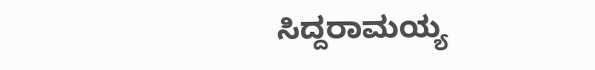ಸಿದ್ದರಾಮಯ್ಯ